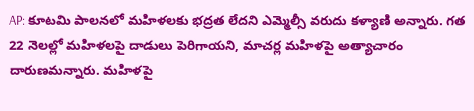AP: కూటమి పాలనలో మహిళలకు భద్రత లేదని ఎమ్మెల్సీ వరుదు కళ్యాణి అన్నారు. గత 22 నెలల్లో మహిళలపై దాడులు పెరిగాయని, మాచర్ల మహిళపై అత్యాచారం దారుణమన్నారు. మహిళపై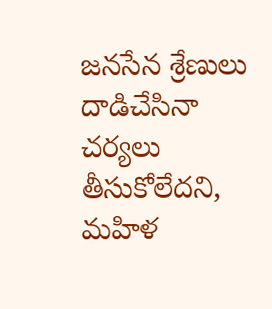జనసేన శ్రేణులు దాడిచేసినా చర్యలు తీసుకోలేదని, మహిళ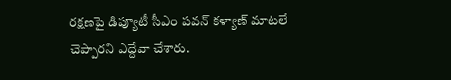రక్షణపై డిప్యూటీ సీఎం పవన్ కళ్యాణ్ మాటలే చెప్పారని ఎద్దేవా చేశారు.